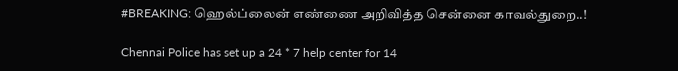#BREAKING: ஹெல்ப்லைன் எண்ணை அறிவித்த சென்னை காவல்துறை..!

Chennai Police has set up a 24 * 7 help center for 14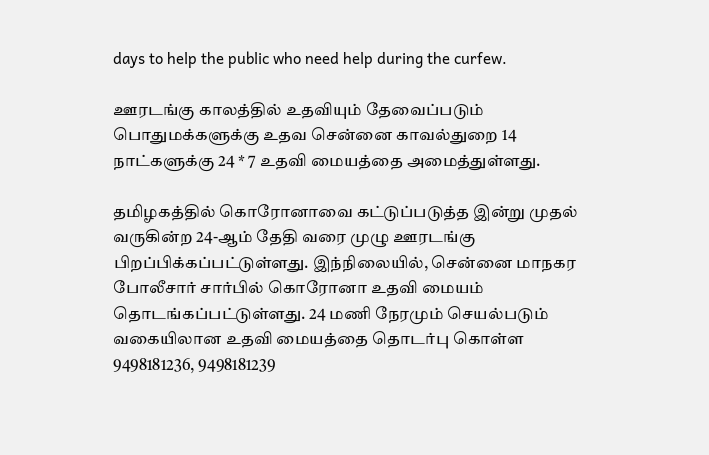days to help the public who need help during the curfew.

ஊரடங்கு காலத்தில் உதவியும் தேவைப்படும் பொதுமக்களுக்கு உதவ சென்னை காவல்துறை 14 நாட்களுக்கு 24 * 7 உதவி மையத்தை அமைத்துள்ளது.

தமிழகத்தில் கொரோனாவை கட்டுப்படுத்த இன்று முதல் வருகின்ற 24-ஆம் தேதி வரை முழு ஊரடங்கு பிறப்பிக்கப்பட்டுள்ளது. இந்நிலையில், சென்னை மாநகர போலீசார் சார்பில் கொரோனா உதவி மையம் தொடங்கப்பட்டுள்ளது. 24 மணி நேரமும் செயல்படும் வகையிலான உதவி மையத்தை தொடர்பு கொள்ள 9498181236, 9498181239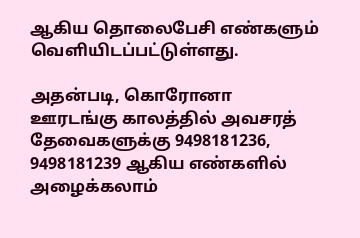ஆகிய தொலைபேசி எண்களும் வெளியிடப்பட்டுள்ளது.

அதன்படி, கொரோனா ஊரடங்கு காலத்தில் அவசரத் தேவைகளுக்கு 9498181236, 9498181239 ஆகிய எண்களில் அழைக்கலாம்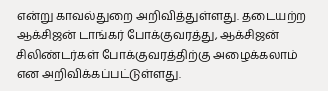என்று காவல்துறை அறிவித்துள்ளது. தடையற்ற ஆக்சிஜன் டாங்கர் போக்குவரத்து, ஆக்சிஜன் சிலிண்டர்கள் போக்குவரத்திற்கு அழைக்கலாம் என அறிவிக்கப்பட்டுள்ளது.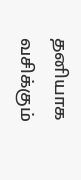தனியாக வசிக்கும்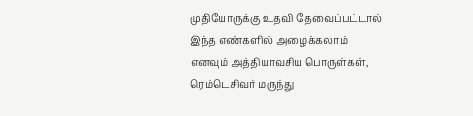முதியோருக்கு உதவி தேவைப்பட்டால் இந்த எண்களில் அழைக்கலாம் எனவும் அத்தியாவசிய பொருள்கள், ரெம்டெசிவர் மருந்து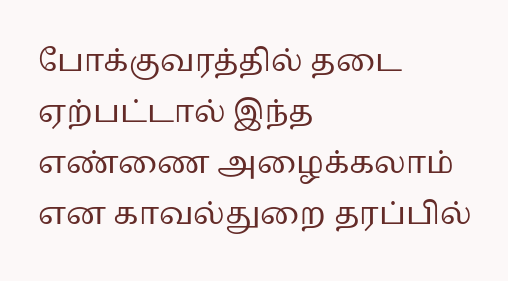போக்குவரத்தில் தடை ஏற்பட்டால் இந்த எண்ணை அழைக்கலாம் என காவல்துறை தரப்பில்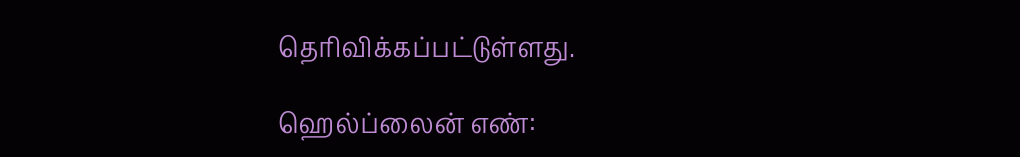தெரிவிக்கப்பட்டுள்ளது.

ஹெல்ப்லைன் எண்: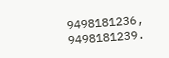9498181236, 9498181239.